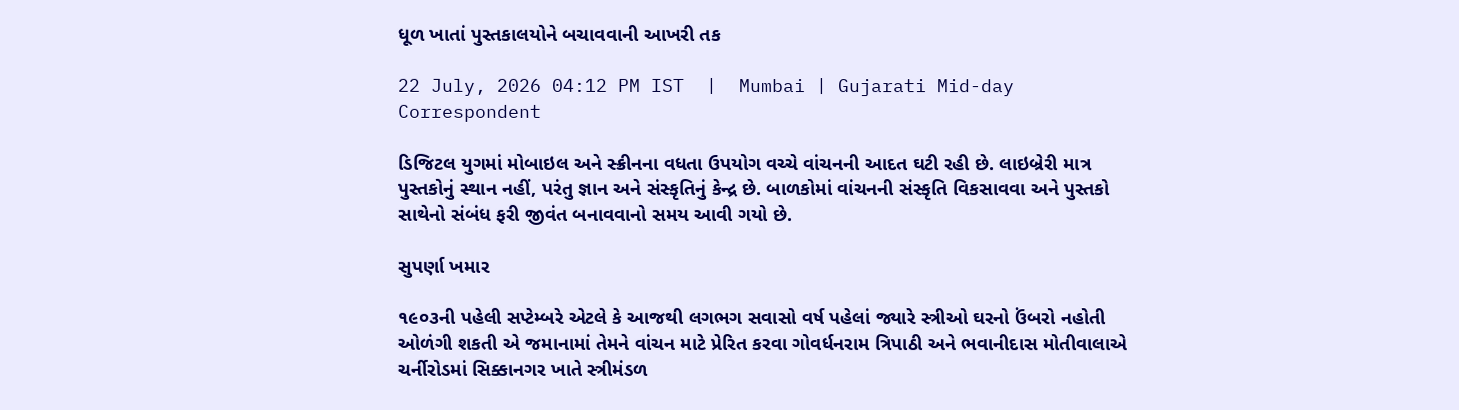ધૂળ ખાતાં પુસ્તકાલયોને બચાવવાની આખરી તક

22 July, 2026 04:12 PM IST  |  Mumbai | Gujarati Mid-day Correspondent

ડિજિટલ યુગમાં મોબાઇલ અને સ્ક્રીનના વધતા ઉપયોગ વચ્ચે વાંચનની આદત ઘટી રહી છે. લાઇબ્રેરી માત્ર પુસ્તકોનું સ્થાન નહીં, પરંતુ જ્ઞાન અને સંસ્કૃતિનું કેન્દ્ર છે. બાળકોમાં વાંચનની સંસ્કૃતિ વિકસાવવા અને પુસ્તકો સાથેનો સંબંધ ફરી જીવંત બનાવવાનો સમય આવી ગયો છે.

સુપર્ણા ખમાર

૧૯૦૩ની પહેલી સપ્ટેમ્બરે એટલે કે આજથી લગભગ સવાસો વર્ષ પહેલાં જ્યારે સ્ત્રીઓ ઘરનો ઉંબરો નહોતી ઓળંગી શકતી એ જમાનામાં તેમને વાંચન માટે પ્રેરિત કરવા ગોવર્ધનરામ ત્રિપાઠી અને ભવાનીદાસ મોતીવાલાએ ચર્નીરોડમાં સિક્કાનગર ખાતે સ્ત્રીમંડળ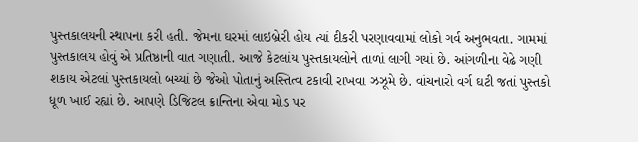પુસ્તકાલયની સ્થાપના કરી હતી. જેમના ઘરમાં લાઇબ્રેરી હોય ત્યાં દીકરી પરણાવવામાં લોકો ગર્વ અનુભવતા. ગામમાં પુસ્તકાલય હોવું એ પ્રતિષ્ઠાની વાત ગણાતી. આજે કેટલાંય પુસ્તકાયલોને તાળાં લાગી ગયાં છે. આંગળીના વેઢે ગણી શકાય એટલાં પુસ્તકાયલો બચ્યાં છે જેઓ પોતાનું અસ્તિત્વ ટકાવી રાખવા ઝઝૂમે છે. વાંચનારો વર્ગ ઘટી જતાં પુસ્તકો ધૂળ ખાઈ રહ્યાં છે. આપણે ડિજિટલ ક્રાન્તિના એવા મોડ પર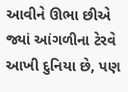આવીને ઊભા છીએ જ્યાં આંગળીના ટેરવે આખી દુનિયા છે, પણ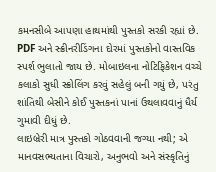કમનસીબે આપણા હાથમાંથી પુસ્તકો સરકી રહ્યાં છે. PDF અને સ્ક્રીનરીડિંગના દોરમાં પુસ્તકોનો વાસ્તવિક સ્પર્શ ભુલાતો જાય છે. મોબાઇલના નોટિફિકેશન વચ્ચે કલાકો સુધી સ્ક્રોલિંગ કરવું સહેલું બની ગયું છે, પરંતુ શાંતિથી બેસીને કોઈ પુસ્તકનાં પાનાં ઉથલાવવાનું ધૈર્ય ગુમાવી દીધું છે.
લાઇબ્રેરી માત્ર પુસ્તકો ગોઠવવાની જગ્યા નથી; એ માનવસભ્યતાના વિચારો, અનુભવો અને સંસ્કૃતિનું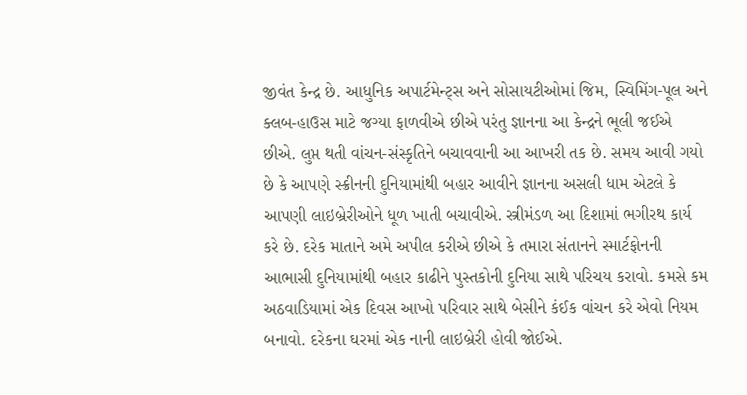જીવંત કેન્દ્ર છે. આધુનિક અપાર્ટમેન્ટ્સ અને સોસાયટીઓમાં જિમ, સ્વિમિંગ-પૂલ અને ક્લબ-હાઉસ માટે જગ્યા ફાળવીએ છીએ પરંતુ જ્ઞાનના આ કેન્દ્રને ભૂલી જઈએ છીએ. લુપ્ત થતી વાંચન-સંસ્કૃતિને બચાવવાની આ આખરી તક છે. સમય આવી ગયો છે કે આપણે સ્ક્રીનની દુનિયામાંથી બહાર આવીને જ્ઞાનના અસલી ધામ એટલે કે આપણી લાઇબ્રેરીઓને ધૂળ ખાતી બચાવીએ. સ્ત્રીમંડળ આ દિશામાં ભગીરથ કાર્ય કરે છે. દરેક માતાને અમે અપીલ કરીએ છીએ કે તમારા સંતાનને સ્માર્ટફોનની આભાસી દુનિયામાંથી બહાર કાઢીને પુસ્તકોની દુનિયા સાથે પરિચય કરાવો. કમસે કમ અઠવાડિયામાં એક દિવસ આખો પરિવાર સાથે બેસીને કંઈક વાંચન કરે એવો નિયમ બનાવો. દરેકના ઘરમાં એક નાની લાઇબ્રેરી હોવી જોઈએ.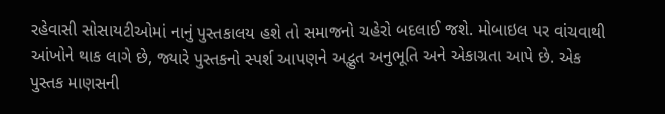રહેવાસી સોસાયટીઓમાં નાનું પુસ્તકાલય હશે તો સમાજનો ચહેરો બદલાઈ જશે. મોબાઇલ પર વાંચવાથી આંખોને થાક લાગે છે, જ્યારે પુસ્તકનો સ્પર્શ આપણને અદ્ભુત અનુભૂતિ અને એકાગ્રતા આપે છે. એક પુસ્તક માણસની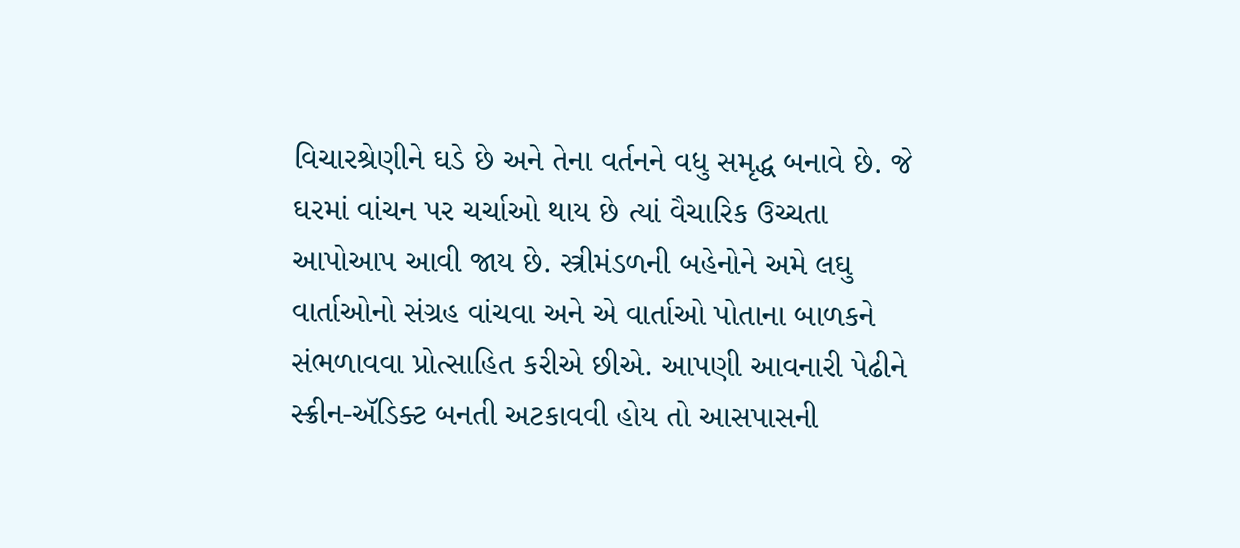વિચારશ્રેણીને ઘડે છે અને તેના વર્તનને વધુ સમૃદ્ધ બનાવે છે. જે ઘરમાં વાંચન પર ચર્ચાઓ થાય છે ત્યાં વૈચારિક ઉચ્ચતા આપોઆપ આવી જાય છે. સ્ત્રીમંડળની બહેનોને અમે લઘુ વાર્તાઓનો સંગ્રહ વાંચવા અને એ વાર્તાઓ પોતાના બાળકને સંભળાવવા પ્રોત્સાહિત કરીએ છીએ. આપણી આવનારી પેઢીને સ્ક્રીન-ઍડિક્ટ બનતી અટકાવવી હોય તો આસપાસની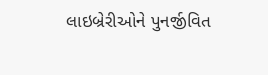લાઇબ્રેરીઓને પુનર્જીવિત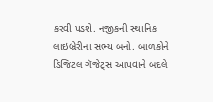કરવી પડશે. નજીકની સ્થાનિક લાઇબ્રેરીના સભ્ય બનો. બાળકોને ડિજિટલ ગૅજેટ્સ આપવાને બદલે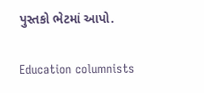પુસ્તકો ભેટમાં આપો.

Education columnists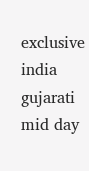exclusive india gujarati mid day